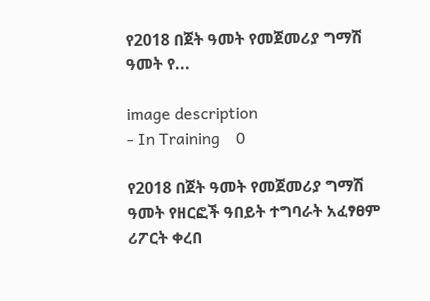የ2018 በጀት ዓመት የመጀመሪያ ግማሽ ዓመት የ...

image description
- In Training    0

የ2018 በጀት ዓመት የመጀመሪያ ግማሽ ዓመት የዘርፎች ዓበይት ተግባራት አፈፃፀም ሪፖርት ቀረበ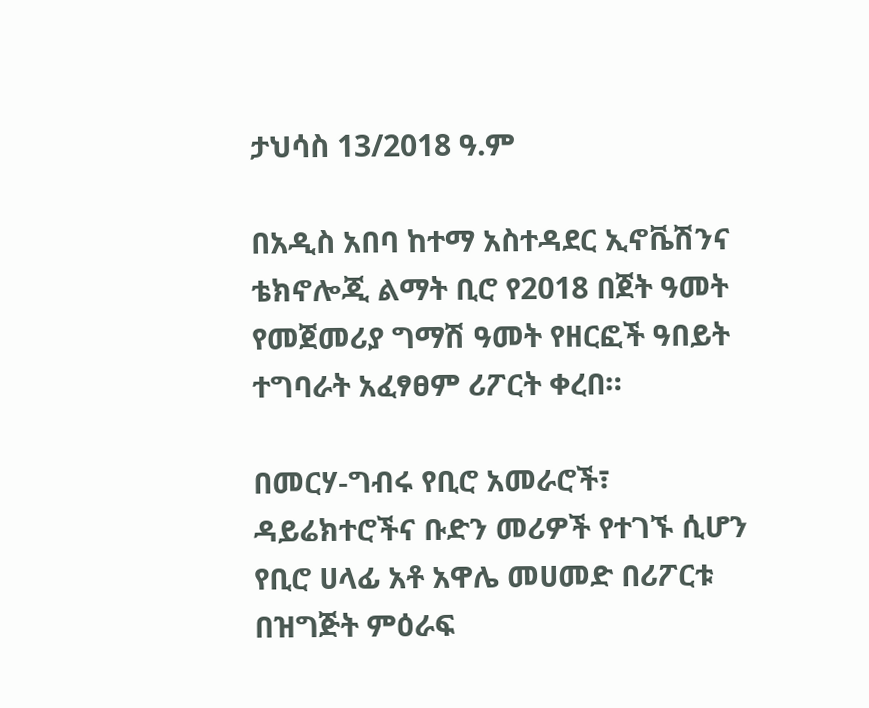ታህሳስ 13/2018 ዓ.ም

በአዲስ አበባ ከተማ አስተዳደር ኢኖቬሽንና ቴክኖሎጂ ልማት ቢሮ የ2018 በጀት ዓመት የመጀመሪያ ግማሽ ዓመት የዘርፎች ዓበይት ተግባራት አፈፃፀም ሪፖርት ቀረበ።

በመርሃ-ግብሩ የቢሮ አመራሮች፣ ዳይሬክተሮችና ቡድን መሪዎች የተገኙ ሲሆን የቢሮ ሀላፊ አቶ አዋሌ መሀመድ በሪፖርቱ በዝግጅት ምዕራፍ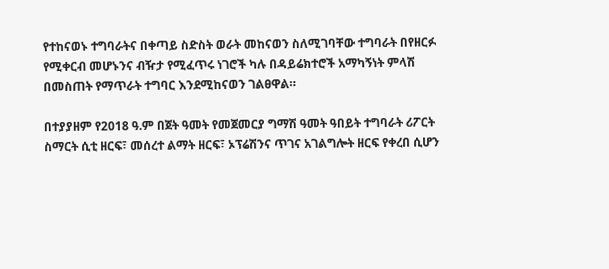የተከናወኑ ተግባራትና በቀጣይ ስድስት ወራት መከናወን ስለሚገባቸው ተግባራት በየዘርፉ የሚቀርብ መሆኑንና ብዥታ የሚፈጥሩ ነገሮች ካሉ በዳይሬክተሮች አማካኝነት ምላሽ በመስጠት የማጥራት ተግባር እንደሚከናወን ገልፀዋል።

በተያያዘም የ2018 ዓ.ም በጀት ዓመት የመጀመርያ ግማሽ ዓመት ዓበይት ተግባራት ሪፖርት ስማርት ሲቲ ዘርፍ፣ መሰረተ ልማት ዘርፍ፣ ኦፕሬሽንና ጥገና አገልግሎት ዘርፍ የቀረበ ሲሆን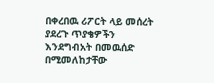በቀረበዉ ሪፖርት ላይ መሰረት ያደረጉ ጥያቄዎችን እንደግብአት በመዉሰድ በሚመለከታቸው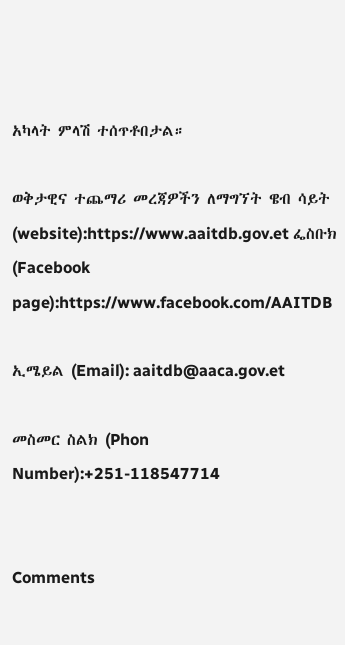አካላት ምላሽ ተሰጥቶበታል።

ወቅታዊና ተጨማሪ መረጃዎችን ለማግኘት ዌብ ሳይት (website):https://www.aaitdb.gov.et ፌስቡክ (Facebook page):https://www.facebook.com/AAITDB

ኢሜይል (Email): aaitdb@aaca.gov.et

መስመር ስልክ (Phon Number):+251-118547714


Comments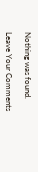Nothing was found.

Leave Your Comments